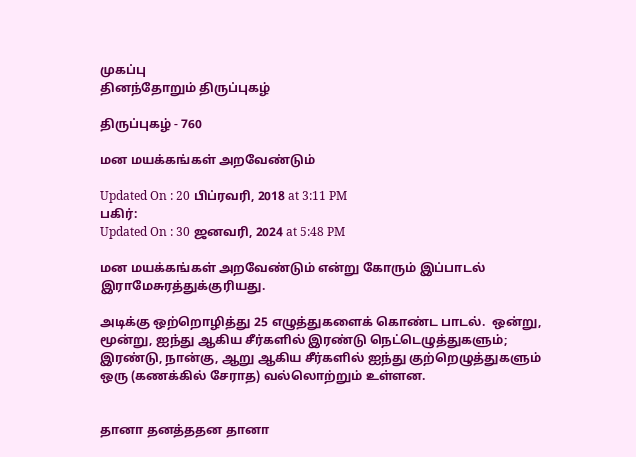முகப்பு
தினந்தோறும் திருப்புகழ்

திருப்புகழ் - 760

மன மயக்கங்கள் அறவேண்டும்

Updated On : 20 பிப்ரவரி, 2018 at 3:11 PM
பகிர்:
Updated On : 30 ஜனவரி, 2024 at 5:48 PM

மன மயக்கங்கள் அறவேண்டும் என்று கோரும் இப்பாடல் இராமேசுரத்துக்குரியது.

அடிக்கு ஒற்றொழித்து 25 எழுத்துகளைக் கொண்ட பாடல்.  ஒன்று, மூன்று, ஐந்து ஆகிய சீர்களில் இரண்டு நெட்டெழுத்துகளும்; இரண்டு, நான்கு, ஆறு ஆகிய சீர்களில் ஐந்து குற்றெழுத்துகளும் ஒரு (கணக்கில் சேராத) வல்லொற்றும் உள்ளன.


தானா தனத்ததன தானா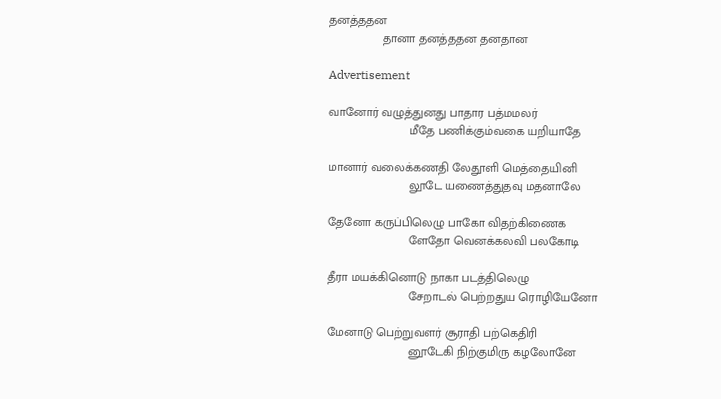தனத்ததன
                தானா தனத்ததன தனதான

Advertisement

வானோர் வழுத்துனது பாதார பத்மமலர்
                        மீதே பணிக்கும்வகை யறியாதே

மானார் வலைக்கணதி லேதூளி மெத்தையினி
                        லூடே யணைத்துதவு மதனாலே

தேனோ கருப்பிலெழு பாகோ விதற்கிணைக
                        ளேதோ வெனக்கலவி பலகோடி

தீரா மயக்கினொடு நாகா படத்திலெழு
                        சேறாடல் பெற்றதுய ரொழியேனோ

மேனாடு பெற்றுவளர் சூராதி பற்கெதிரி
                        னூடேகி நிற்குமிரு கழலோனே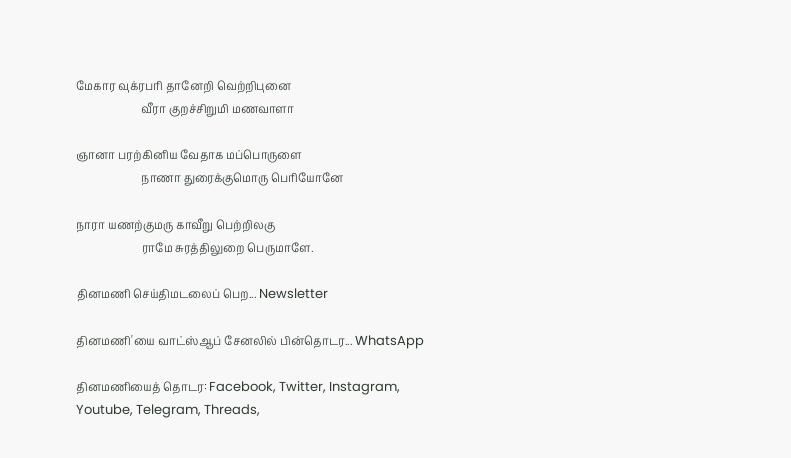மேகார வுக்ரபரி தானேறி வெற்றிபுனை
                        வீரா குறச்சிறுமி மணவாளா

ஞானா பரற்கினிய வேதாக மப்பொருளை
                        நாணா துரைக்குமொரு பெரியோனே

நாரா யணற்குமரு காவீறு பெற்றிலகு
                        ராமே சுரத்திலுறை பெருமாளே.

தினமணி செய்திமடலைப் பெற... Newsletter

தினமணி'யை வாட்ஸ்ஆப் சேனலில் பின்தொடர... WhatsApp

தினமணியைத் தொடர: Facebook, Twitter, Instagram, Youtube, Telegram, Threads,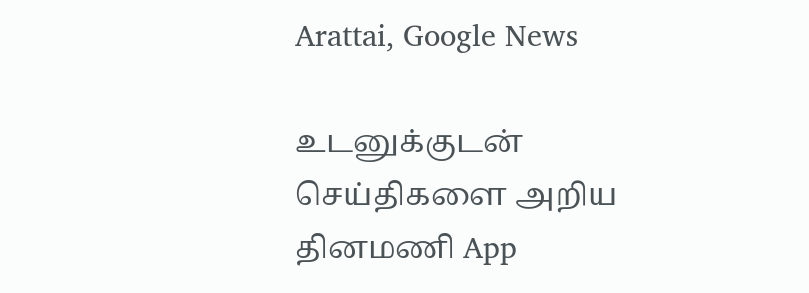Arattai, Google News

உடனுக்குடன் செய்திகளை அறிய தினமணி App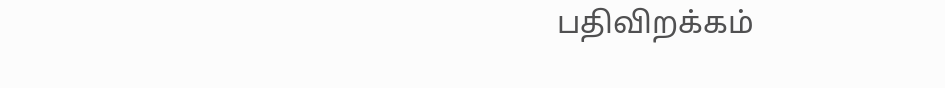பதிவிறக்கம்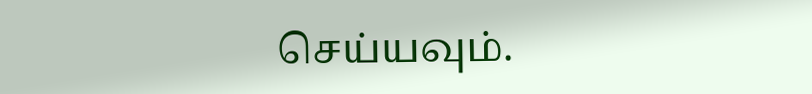செய்யவும்.